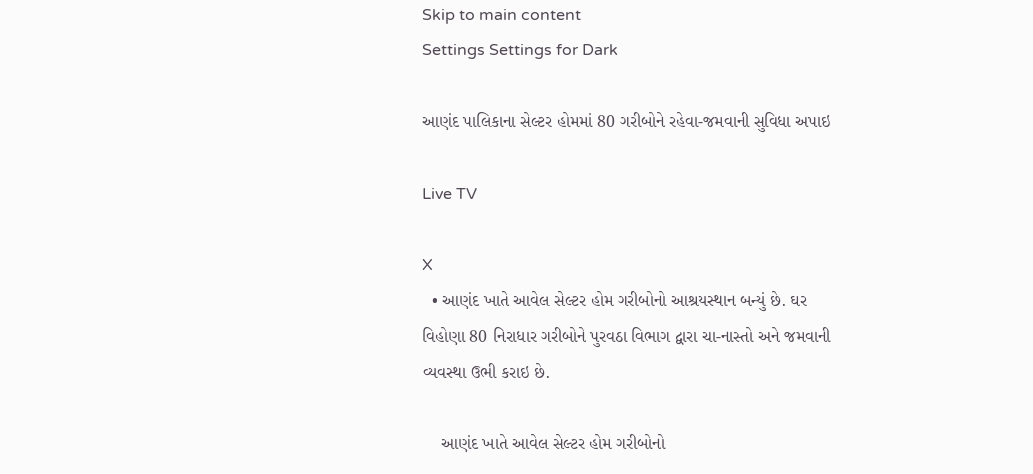Skip to main content
Settings Settings for Dark

આણંદ પાલિકાના સેલ્ટર હોમમાં 80 ગરીબોને રહેવા-જમવાની સુવિધા અપાઇ

Live TV

X
  • આણંદ ખાતે આવેલ સેલ્ટર હોમ ગરીબોનો આશ્રયસ્થાન બન્યું છે. ઘર વિહોણા 80 નિરાધાર ગરીબોને પુરવઠા વિભાગ દ્વારા ચા-નાસ્તો અને જમવાની વ્યવસ્થા ઉભી કરાઇ છે.

    આણંદ ખાતે આવેલ સેલ્ટર હોમ ગરીબોનો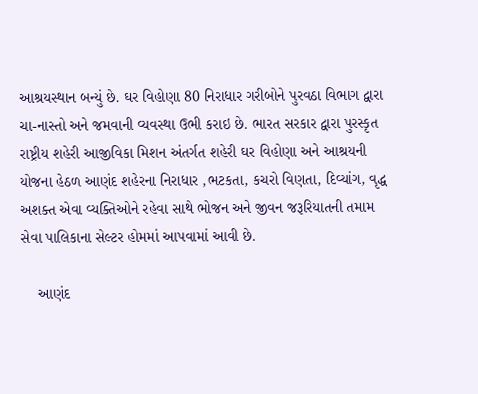આશ્રયસ્થાન બન્યું છે. ઘર વિહોણા 80 નિરાધાર ગરીબોને પુરવઠા વિભાગ દ્વારા ચા-નાસ્તો અને જમવાની વ્યવસ્થા ઉભી કરાઇ છે. ભારત સરકાર દ્વારા પુરસ્કૃત રાષ્ટ્રીય શહેરી આજીવિકા મિશન અંતર્ગત શહેરી ઘર વિહોણા અને આશ્રયની યોજના હેઠળ આણંદ શહેરના નિરાધાર ,ભટકતા, કચરો વિણતા, દિવ્યાંગ, વૃદ્ધ અશક્ત એવા વ્યક્તિઓને રહેવા સાથે ભોજન અને જીવન જરૂરિયાતની તમામ સેવા પાલિકાના સેલ્ટર હોમમાં આપવામાં આવી છે.

    આણંદ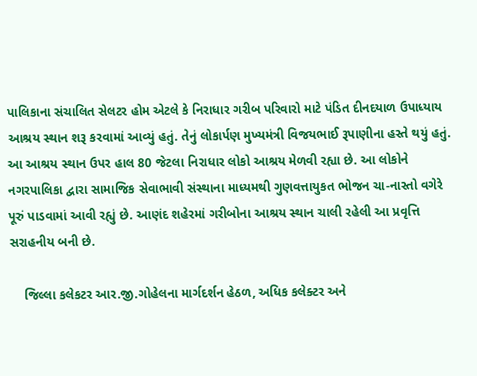પાલિકાના સંચાલિત સેલટર હોમ એટલે કે નિરાધાર ગરીબ પરિવારો માટે પંડિત દીનદયાળ ઉપાધ્યાય આશ્રય સ્થાન શરૂ કરવામાં આવ્યું હતું. તેનું લોકાર્પણ મુખ્યમંત્રી વિજયભાઈ રૂપાણીના હસ્તે થયું હતું. આ આશ્રય સ્થાન ઉપર હાલ 80 જેટલા નિરાધાર લોકો આશ્રય મેળવી રહ્યા છે. આ લોકોને નગરપાલિકા દ્વારા સામાજિક સેવાભાવી સંસ્થાના માધ્યમથી ગુણવત્તાયુકત ભોજન ચા-નાસ્તો વગેરે પૂરું પાડવામાં આવી રહ્યું છે. આણંદ શહેરમાં ગરીબોના આશ્રય સ્થાન ચાલી રહેલી આ પ્રવૃત્તિ સરાહનીય બની છે.

    જિલ્લા કલેકટર આર.જી.ગોહેલના માર્ગદર્શન હેઠળ, અધિક કલેક્ટર અને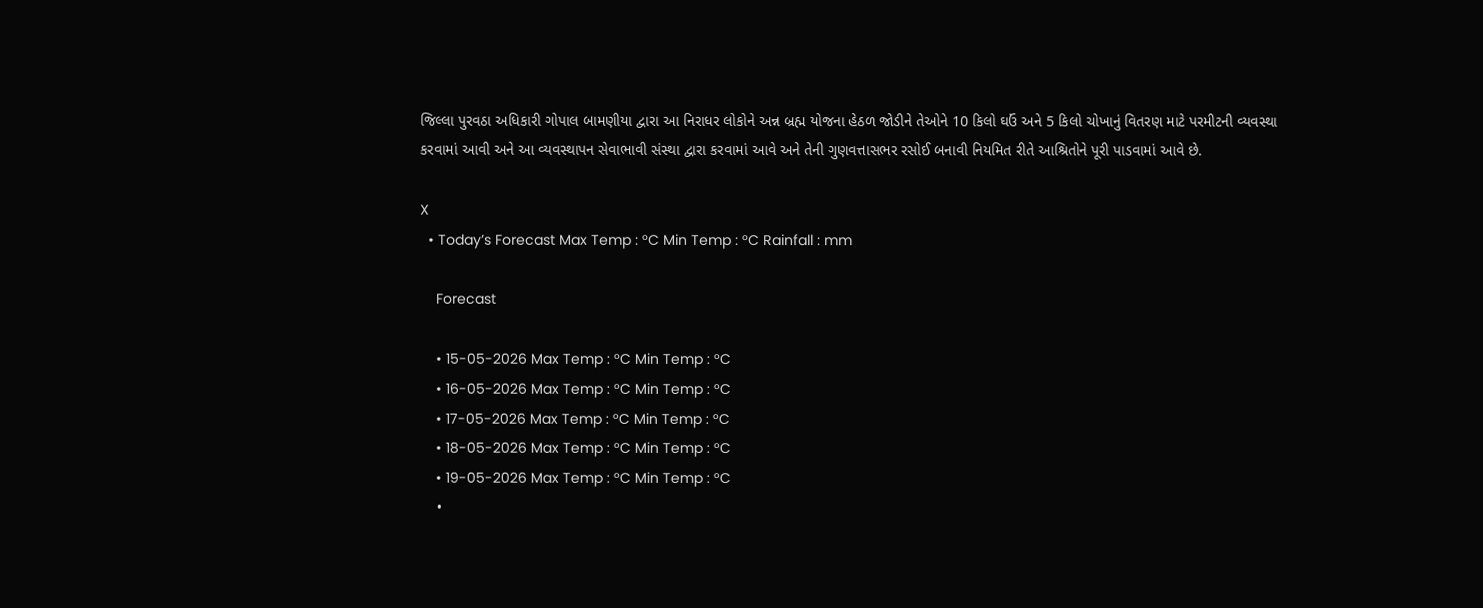જિલ્લા પુરવઠા અધિકારી ગોપાલ બામણીયા દ્વારા આ નિરાધર લોકોને અન્ન બ્રહ્મ યોજના હેઠળ જોડીને તેઓને 10 કિલો ઘઉં અને 5 કિલો ચોખાનું વિતરણ માટે પરમીટની વ્યવસ્થા કરવામાં આવી અને આ વ્યવસ્થાપન સેવાભાવી સંસ્થા દ્વારા કરવામાં આવે અને તેની ગુણવત્તાસભર રસોઈ બનાવી નિયમિત રીતે આશ્રિતોને પૂરી પાડવામાં આવે છે.

X
  • Today’s Forecast Max Temp : °C Min Temp : °C Rainfall : mm

    Forecast

    • 15-05-2026 Max Temp : °C Min Temp : °C
    • 16-05-2026 Max Temp : °C Min Temp : °C
    • 17-05-2026 Max Temp : °C Min Temp : °C
    • 18-05-2026 Max Temp : °C Min Temp : °C
    • 19-05-2026 Max Temp : °C Min Temp : °C
    •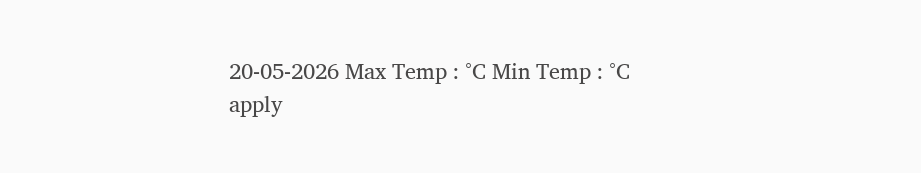20-05-2026 Max Temp : °C Min Temp : °C
apply